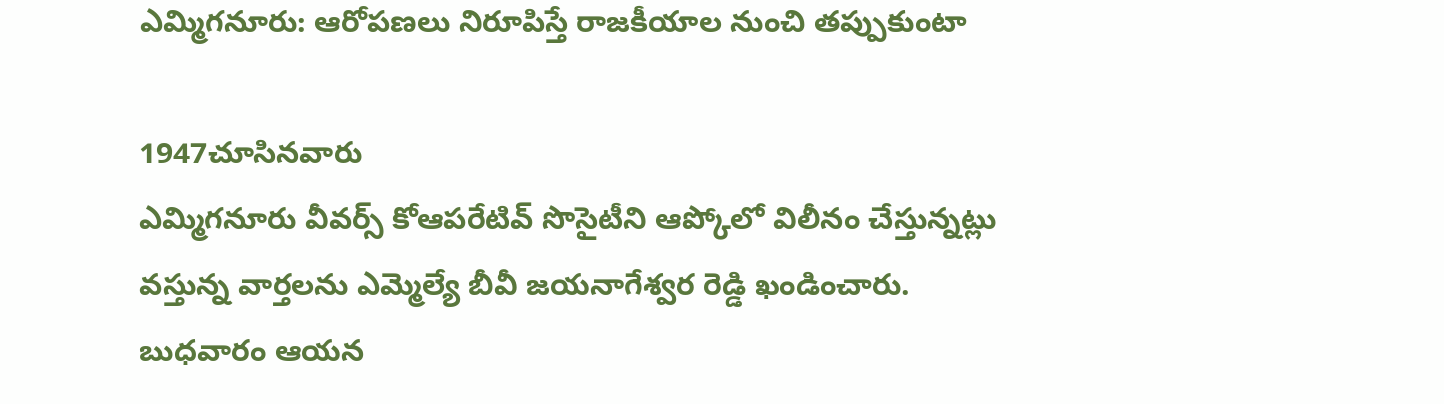ఎమ్మిగనూరు: ఆరోపణలు నిరూపిస్తే రాజకీయాల నుంచి తప్పుకుంటా

1947చూసినవారు
ఎమ్మిగనూరు వీవర్స్ కోఆపరేటివ్ సొసైటీని ఆప్కోలో విలీనం చేస్తున్నట్లు వస్తున్న వార్తలను ఎమ్మెల్యే బీవీ జయనాగేశ్వర రెడ్డి ఖండించారు. బుధవారం ఆయన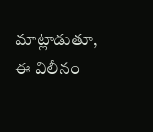మాట్లాడుతూ, ఈ విలీనం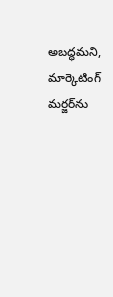అబద్ధమని, మార్కెటింగ్ మర్జర్‌ను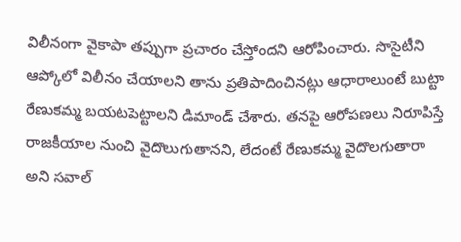విలీనంగా వైకాపా తప్పుగా ప్రచారం చేస్తోందని ఆరోపించారు. సొసైటీని ఆప్కోలో విలీనం చేయాలని తాను ప్రతిపాదించినట్లు ఆధారాలుంటే బుట్టా రేణుకమ్మ బయటపెట్టాలని డిమాండ్ చేశారు. తనపై ఆరోపణలు నిరూపిస్తే రాజకీయాల నుంచి వైదొలుగుతానని, లేదంటే రేణుకమ్మ వైదొలగుతారా అని సవాల్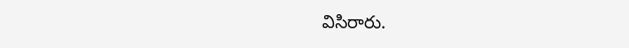విసిరారు.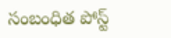సంబంధిత పోస్ట్